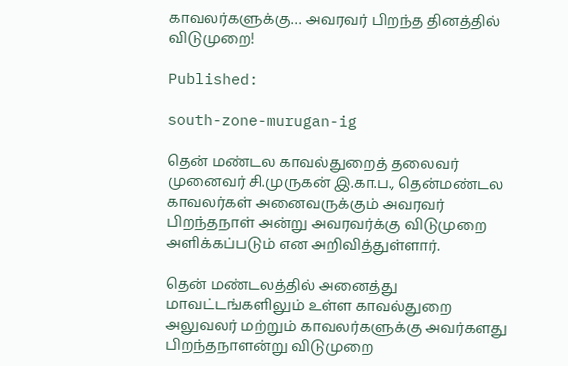காவலர்களுக்கு… அவரவர் பிறந்த தினத்தில் விடுமுறை!

Published:

south-zone-murugan-ig

தென் மண்டல காவல்துறைத் தலைவர் முனைவர் சி.முருகன் இ.கா.ப., தென்மண்டல காவலர்கள் அனைவருக்கும் அவரவர் பிறந்தநாள் அன்று அவரவர்க்கு விடுமுறை அளிக்கப்படும் என அறிவித்துள்ளார்.

தென் மண்டலத்தில் அனைத்து மாவட்டங்களிலும் உள்ள காவல்துறை அலுவலர் மற்றும் காவலர்களுக்கு அவர்களது பிறந்தநாளன்று விடுமுறை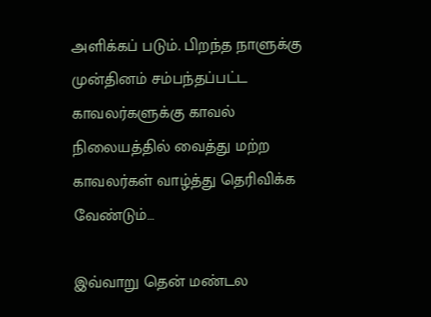அளிக்கப் படும். பிறந்த நாளுக்கு முன்தினம் சம்பந்தப்பட்ட காவலர்களுக்கு காவல் நிலையத்தில் வைத்து மற்ற காவலர்கள் வாழ்த்து தெரிவிக்க வேண்டும்…

இவ்வாறு தென் மண்டல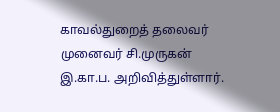காவல்துறைத் தலைவர்
முனைவர் சி.முருகன் இ.கா.ப. அறிவித்துள்ளார்.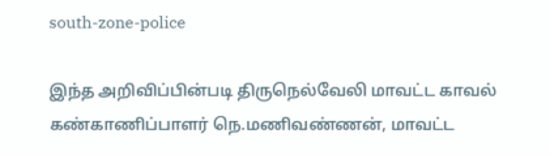south-zone-police

இந்த அறிவிப்பின்படி திருநெல்வேலி மாவட்ட காவல் கண்காணிப்பாளர் நெ.மணிவண்ணன், மாவட்ட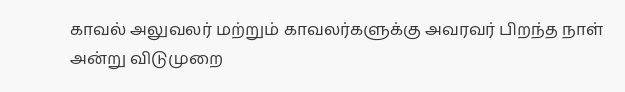காவல் அலுவலர் மற்றும் காவலர்களுக்கு அவரவர் பிறந்த நாள் அன்று விடுமுறை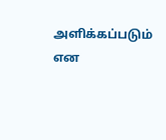அளிக்கப்படும் என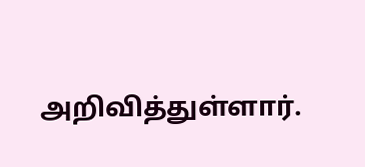அறிவித்துள்ளார்.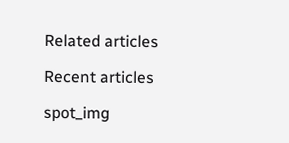Related articles

Recent articles

spot_img